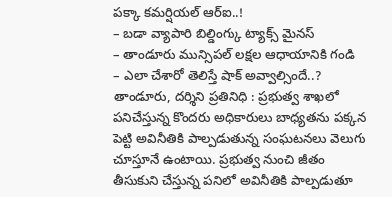పక్కా కమర్షియల్ ఆర్ఐ..!
– బడా వ్యాపారి బిల్డింగ్కు ట్యాక్స్ మైనస్
– తాండూరు మున్సిపల్ లక్షల ఆధాయానికి గండి
– ఎలా చేశారో తెలిస్తే షాక్ అవ్వాల్సిందే..?
తాండూరు, దర్శిని ప్రతినిధి : ప్రభుత్వ శాఖలో పనిచేస్తున్న కొందరు అధికారులు బాధ్యతను పక్కన పెట్టి అవినీతికి పాల్పడుతున్న సంఘటనలు వెలుగు చూస్తూనే ఉంటాయి. ప్రభుత్వ నుంచి జీతం తీసుకుని చేస్తున్న పనిలో అవినీతికి పాల్పడుతూ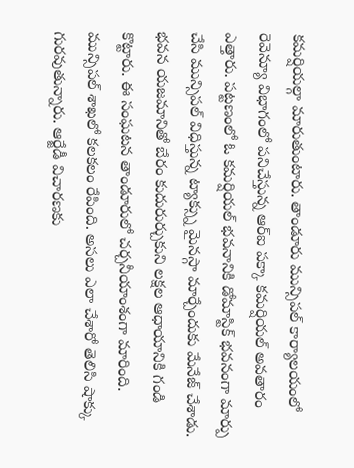కమర్షియల్గా మారుతుంటారు. తాండూరు మున్సిపల్ కార్యాలయంలో రెవెన్యూ విభాగంలో పనిచేస్తున్న ఆర్ఐ పక్కా కమర్షియల్ అవతారం ఎత్తారు. పట్టణంలో ఓ కమర్షియల్ భవనానికి డోమాస్టిక్ భవనంగా మార్పు చేసి మున్సిపల్ విధిస్తున్న ట్యాక్స్ను మైనస్గా మార్చేందుకు మేనేజ్ చేశాడు. భవన యజమానితో బేరం కుదురుర్చుకుని లక్షల ఆధాయానికి గండి కొట్టారు. ఈ సంఘటన తాండూరులో చర్చనీయాంశంగా మారింది. మున్సిపల్ శాఖలో కలకలం రేపింది. అసలు ఎలా చేశారో తెలిసి షాక్కు గురవుతున్నారు. ఆర్జేడీ విచారణకు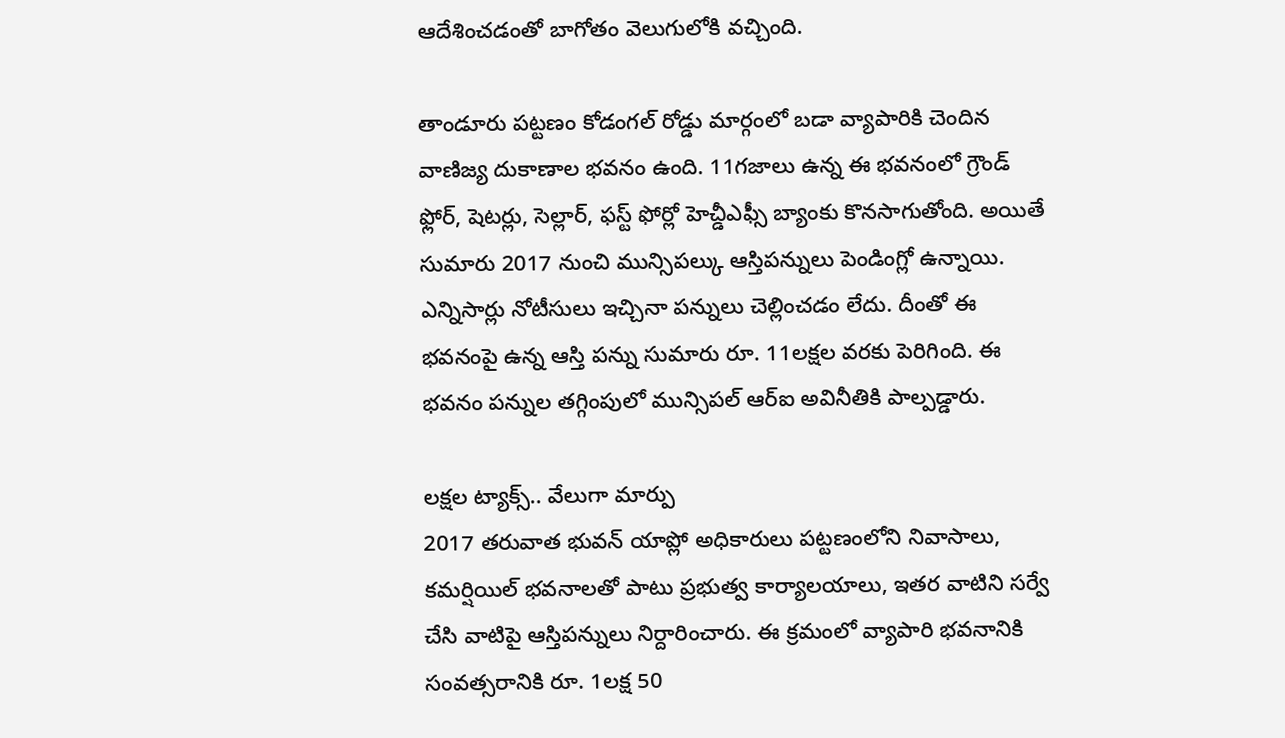ఆదేశించడంతో బాగోతం వెలుగులోకి వచ్చింది.

తాండూరు పట్టణం కోడంగల్ రోడ్డు మార్గంలో బడా వ్యాపారికి చెందిన వాణిజ్య దుకాణాల భవనం ఉంది. 11గజాలు ఉన్న ఈ భవనంలో గ్రౌండ్ ఫ్లోర్, షెటర్లు, సెల్లార్, ఫస్ట్ ఫోర్లో హెచ్డీఎఫ్సీ బ్యాంకు కొనసాగుతోంది. అయితే సుమారు 2017 నుంచి మున్సిపల్కు ఆస్తిపన్నులు పెండింగ్లో ఉన్నాయి. ఎన్నిసార్లు నోటీసులు ఇచ్చినా పన్నులు చెల్లించడం లేదు. దీంతో ఈ భవనంపై ఉన్న ఆస్తి పన్ను సుమారు రూ. 11లక్షల వరకు పెరిగింది. ఈ భవనం పన్నుల తగ్గింపులో మున్సిపల్ ఆర్ఐ అవినీతికి పాల్పడ్డారు.

లక్షల ట్యాక్స్.. వేలుగా మార్పు
2017 తరువాత భువన్ యాప్లో అధికారులు పట్టణంలోని నివాసాలు, కమర్షియిల్ భవనాలతో పాటు ప్రభుత్వ కార్యాలయాలు, ఇతర వాటిని సర్వే చేసి వాటిపై ఆస్తిపన్నులు నిర్దారించారు. ఈ క్రమంలో వ్యాపారి భవనానికి సంవత్సరానికి రూ. 1లక్ష 50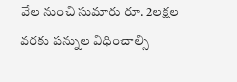వేల నుంచి సుమారు రూ. 2లక్షల వరకు పన్నుల విధించాల్సి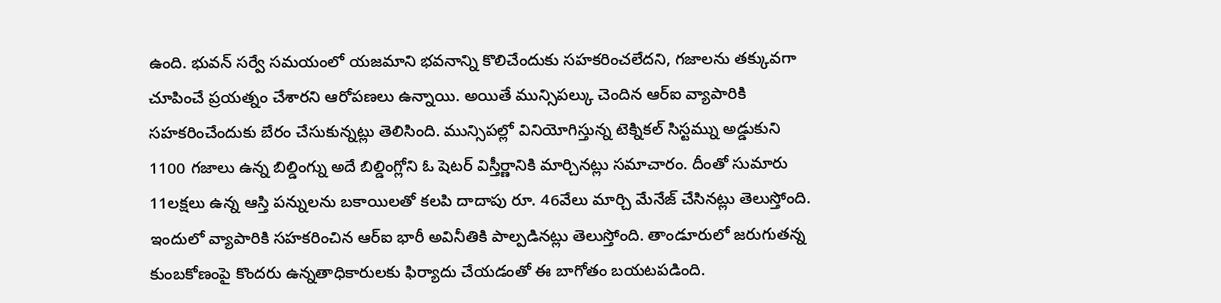ఉంది. భువన్ సర్వే సమయంలో యజమాని భవనాన్ని కొలిచేందుకు సహకరించలేదని, గజాలను తక్కువగా చూపించే ప్రయత్నం చేశారని ఆరోపణలు ఉన్నాయి. అయితే మున్సిపల్కు చెందిన ఆర్ఐ వ్యాపారికి సహకరించేందుకు బేరం చేసుకున్నట్లు తెలిసింది. మున్సిపల్లో వినియోగిస్తున్న టెక్నికల్ సిస్టమ్ను అడ్డుకుని 1100 గజాలు ఉన్న బిల్డింగ్ను అదే బిల్డింగ్లోని ఓ షెటర్ విస్తీర్ణానికి మార్చినట్లు సమాచారం. దీంతో సుమారు 11లక్షలు ఉన్న ఆస్తి పన్నులను బకాయిలతో కలపి దాదాపు రూ. 46వేలు మార్చి మేనేజ్ చేసినట్లు తెలుస్తోంది. ఇందులో వ్యాపారికి సహకరించిన ఆర్ఐ భారీ అవినీతికి పాల్పడినట్లు తెలుస్తోంది. తాండూరులో జరుగుతన్న కుంబకోణంపై కొందరు ఉన్నతాధికారులకు ఫిర్యాదు చేయడంతో ఈ బాగోతం బయటపడింది.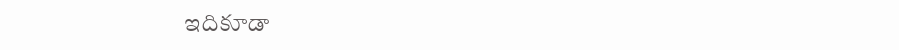ఇదికూడా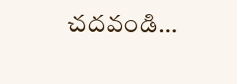చదవండి…